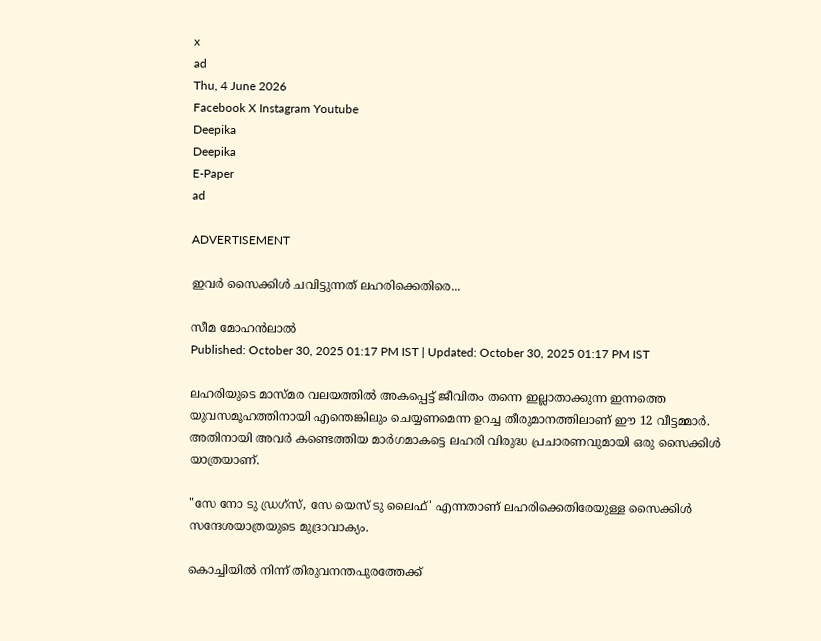x
ad
Thu, 4 June 2026
Facebook X Instagram Youtube
Deepika
Deepika
E-Paper
ad

ADVERTISEMENT

ഇവർ സൈക്കിള്‍ ചവിട്ടുന്നത് ലഹരിക്കെതിരെ...

സീമ മോഹന്‍ലാല്‍
Published: October 30, 2025 01:17 PM IST | Updated: October 30, 2025 01:17 PM IST

ലഹരിയുടെ മാസ്മര വലയത്തില്‍ അകപ്പെട്ട് ജീവിതം തന്നെ ഇല്ലാതാക്കുന്ന ഇന്നത്തെ യുവസമൂഹത്തിനായി എന്തെങ്കിലും ചെയ്യണമെന്ന ഉറച്ച തീരുമാനത്തിലാണ് ഈ 12 വീട്ടമ്മാര്‍. അതിനായി അവര്‍ കണ്ടെത്തിയ മാര്‍ഗമാകട്ടെ ലഹരി വിരുദ്ധ പ്രചാരണവുമായി ഒരു സൈക്കിള്‍ യാത്രയാണ്.

"സേ നോ ടു ഡ്രഗ്‌സ്, സേ യെസ് ടു ലൈഫ്' എന്നതാണ് ലഹരിക്കെതിരേയുള്ള സൈക്കിള്‍ സന്ദേശയാത്രയുടെ മുദ്രാവാക്യം.

കൊച്ചിയില്‍ നിന്ന് തിരുവനന്തപുരത്തേക്ക്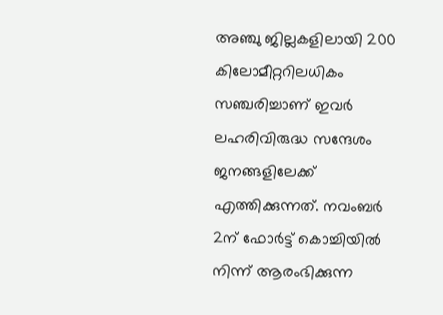അഞ്ചു ജില്ലകളിലായി 200 കിലോമീറ്ററിലധികം സഞ്ചരിച്ചാണ് ഇവര്‍ ലഹരിവിരുദ്ധ സന്ദേശം ജനങ്ങളിലേക്ക് എത്തിക്കുന്നത്. നവംബര്‍ 2ന് ഫോര്‍ട്ട് കൊച്ചിയില്‍ നിന്ന് ആരംഭിക്കുന്ന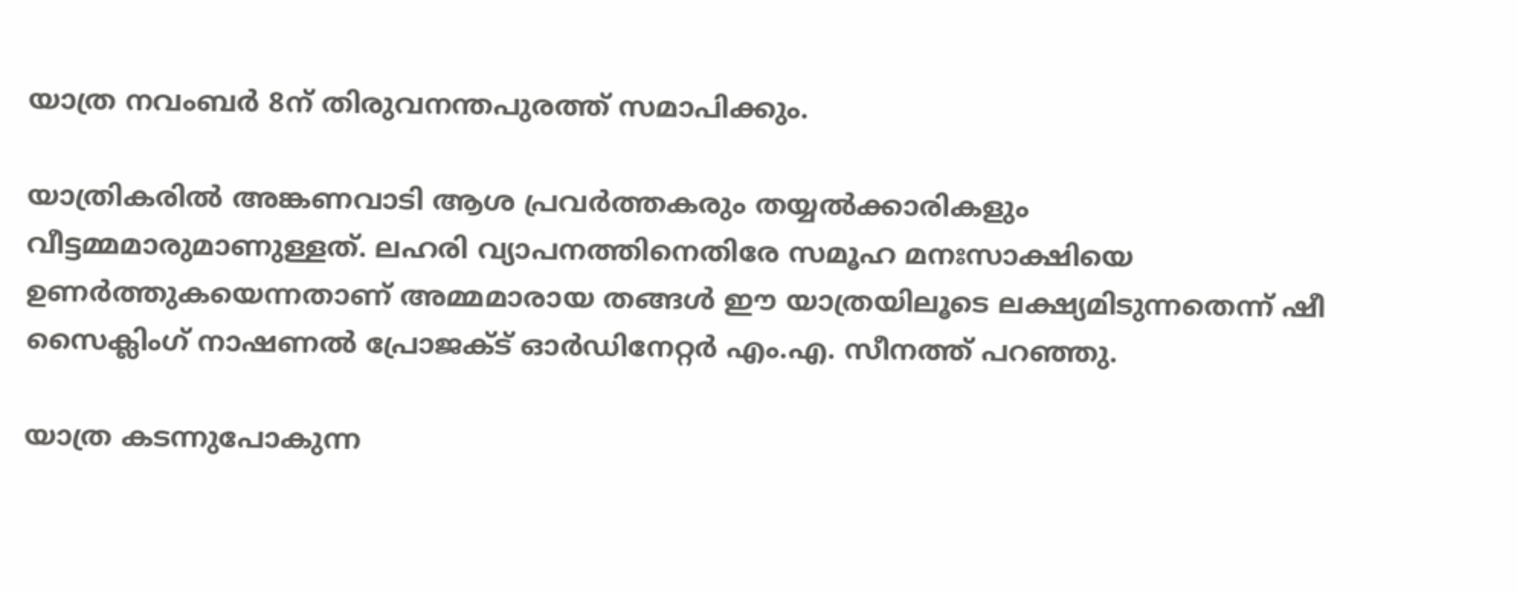യാത്ര നവംബര്‍ 8ന് തിരുവനന്തപുരത്ത് സമാപിക്കും.

യാത്രികരില്‍ അങ്കണവാടി ആശ പ്രവര്‍ത്തകരും തയ്യല്‍ക്കാരികളും വീട്ടമ്മമാരുമാണുള്ളത്. ലഹരി വ്യാപനത്തിനെതിരേ സമൂഹ മനഃസാക്ഷിയെ ഉണര്‍ത്തുകയെന്നതാണ് അമ്മമാരായ തങ്ങള്‍ ഈ യാത്രയിലൂടെ ലക്ഷ്യമിടുന്നതെന്ന് ഷീ സൈക്ലിംഗ് നാഷണല്‍ പ്രോജക്ട് ഓര്‍ഡിനേറ്റര്‍ എം.എ. സീനത്ത് പറഞ്ഞു.

യാത്ര കടന്നുപോകുന്ന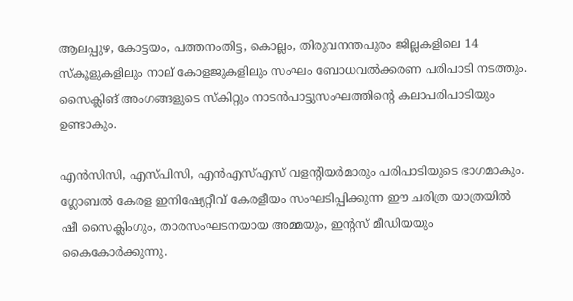ആലപ്പുഴ, കോട്ടയം, പത്തനംതിട്ട, കൊല്ലം, തിരുവനന്തപുരം ജില്ലകളിലെ 14 സ്‌കൂളുകളിലും നാല് കോളജുകളിലും സംഘം ബോധവല്‍ക്കരണ പരിപാടി നടത്തും. സൈക്ലിങ് അംഗങ്ങളുടെ സ്‌കിറ്റും നാടന്‍പാട്ടുസംഘത്തിന്‍റെ കലാപരിപാടിയും ഉണ്ടാകും.

എന്‍സിസി, എസ്പിസി, എന്‍എസ്എസ് വളന്‍റിയര്‍മാരും പരിപാടിയുടെ ഭാഗമാകും. ഗ്ലോബല്‍ കേരള ഇനിഷ്യേറ്റീവ് കേരളീയം സംഘടിപ്പിക്കുന്ന ഈ ചരിത്ര യാത്രയില്‍ ഷീ സൈക്ലിംഗും, താരസംഘടനയായ അമ്മയും, ഇന്‍റസ് മീഡിയയും കൈകോര്‍ക്കുന്നു.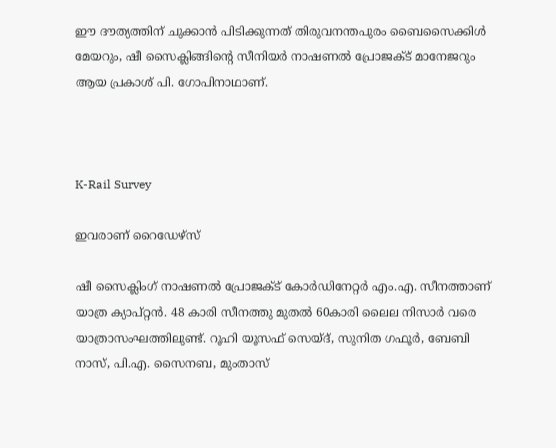ഈ ദൗത്യത്തിന് ചുക്കാന്‍ പിടിക്കുന്നത് തിരുവനന്തപുരം ബൈസൈക്കിള്‍ മേയറും, ഷീ സൈക്ലിങ്ങിന്‍റെ സീനിയര്‍ നാഷണല്‍ പ്രോജക്ട് മാനേജറും ആയ പ്രകാശ് പി. ഗോപിനാഥാണ്.



K-Rail Survey

ഇവരാണ് റൈഡേഴ്‌സ്

ഷീ സൈക്ലിംഗ് നാഷണല്‍ പ്രോജക്ട് കോര്‍ഡിനേറ്റര്‍ എം.എ. സീനത്താണ് യാത്ര ക്യാപ്റ്റന്‍. 48 കാരി സീനത്തു മുതല്‍ 60കാരി ലൈല നിസാര്‍ വരെ യാത്രാസംഘത്തിലുണ്ട്. റൂഹി യൂസഫ് സെയ്ദ്, സുനിത ഗഫൂര്‍, ബേബി നാസ്, പി.എ. സൈനബ, മുംതാസ്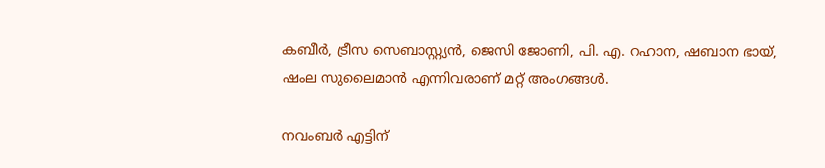കബീര്‍, ട്രീസ സെബാസ്റ്റ്യന്‍, ജെസി ജോണി, പി. എ. റഹാന, ഷബാന ഭായ്, ഷംല സുലൈമാന്‍ എന്നിവരാണ് മറ്റ് അംഗങ്ങള്‍.

നവംബര്‍ എട്ടിന്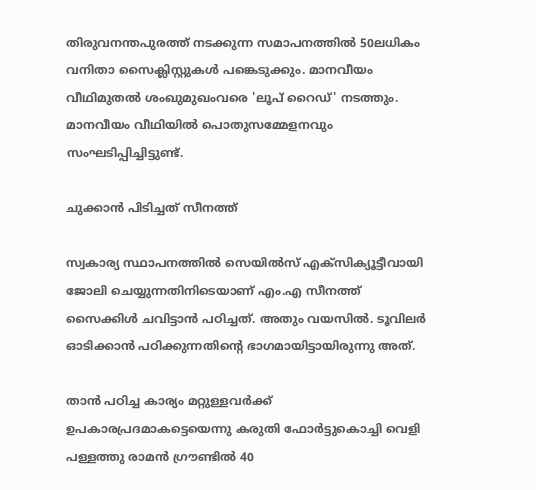തിരുവനന്തപുരത്ത് നടക്കുന്ന സമാപനത്തില്‍ 50ലധികം വനിതാ സൈക്ലിസ്റ്റുകള്‍ പങ്കെടുക്കും. മാനവീയം വീഥിമുതല്‍ ശംഖുമുഖംവരെ 'ലൂപ് റൈഡ്' നടത്തും. മാനവീയം വീഥിയില്‍ പൊതുസമ്മേളനവും സംഘടിപ്പിച്ചിട്ടുണ്ട്.

ചുക്കാന്‍ പിടിച്ചത് സീനത്ത്

സ്വകാര്യ സ്ഥാപനത്തില്‍ സെയില്‍സ് എക്‌സിക്യൂട്ടീവായി ജോലി ചെയ്യുന്നതിനിടെയാണ് എം.എ സീനത്ത് സൈക്കിള്‍ ചവിട്ടാന്‍ പഠിച്ചത്. അതും വയസില്‍. ടൂവിലര്‍ ഓടിക്കാന്‍ പഠിക്കുന്നതിന്‍റെ ഭാഗമായിട്ടായിരുന്നു അത്.

താന്‍ പഠിച്ച കാര്യം മറ്റുള്ളവര്‍ക്ക് ഉപകാരപ്രദമാകട്ടെയെന്നു കരുതി ഫോര്‍ട്ടുകൊച്ചി വെളി പള്ളത്തു രാമന്‍ ഗ്രൗണ്ടില്‍ 40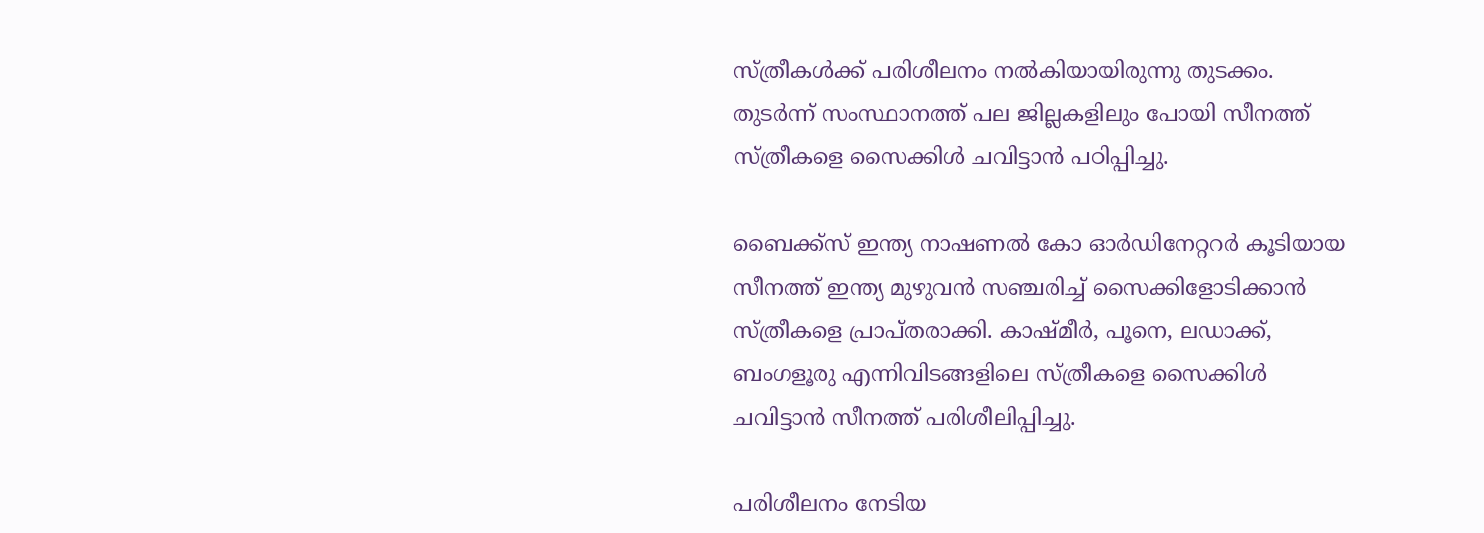സ്ത്രീകള്‍ക്ക് പരിശീലനം നല്‍കിയായിരുന്നു തുടക്കം. തുടര്‍ന്ന് സംസ്ഥാനത്ത് പല ജില്ലകളിലും പോയി സീനത്ത് സ്ത്രീകളെ സൈക്കിള്‍ ചവിട്ടാന്‍ പഠിപ്പിച്ചു.

ബൈക്ക്‌സ് ഇന്ത്യ നാഷണല്‍ കോ ഓര്‍ഡിനേറ്ററര്‍ കൂടിയായ സീനത്ത് ഇന്ത്യ മുഴുവന്‍ സഞ്ചരിച്ച് സൈക്കിളോടിക്കാന്‍ സ്ത്രീകളെ പ്രാപ്തരാക്കി. കാഷ്മീര്‍, പൂനെ, ലഡാക്ക്, ബംഗളൂരു എന്നിവിടങ്ങളിലെ സ്ത്രീകളെ സൈക്കിള്‍ ചവിട്ടാന്‍ സീനത്ത് പരിശീലിപ്പിച്ചു.

പരിശീലനം നേടിയ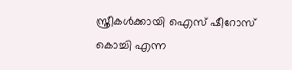സ്ത്രീകള്‍ക്കായി ഐസ് ഷീറോസ് കൊച്ചി എന്ന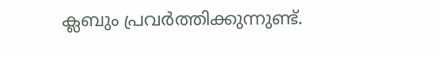ക്ലബും പ്രവര്‍ത്തിക്കുന്നുണ്ട്.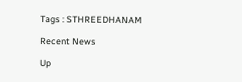Tags : STHREEDHANAM

Recent News

Up